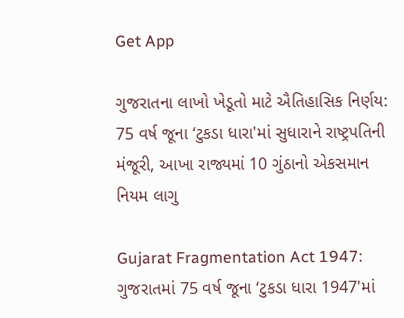Get App

ગુજરાતના લાખો ખેડૂતો માટે ઐતિહાસિક નિર્ણય: 75 વર્ષ જૂના ‘ટુકડા ધારા'માં સુધારાને રાષ્ટ્રપતિની મંજૂરી, આખા રાજ્યમાં 10 ગુંઠાનો એકસમાન નિયમ લાગુ

Gujarat Fragmentation Act 1947: ગુજરાતમાં 75 વર્ષ જૂના ‘ટુકડા ધારા 1947'માં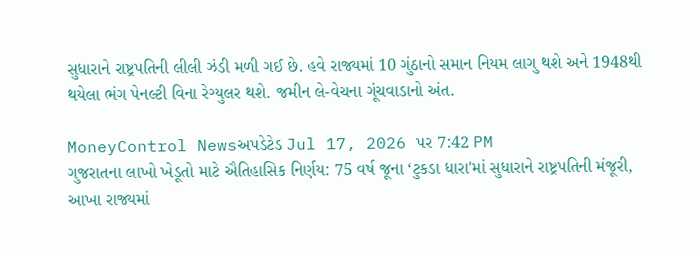સુધારાને રાષ્ટ્રપતિની લીલી ઝંડી મળી ગઈ છે. હવે રાજ્યમાં 10 ગુંઠાનો સમાન નિયમ લાગુ થશે અને 1948થી થયેલા ભંગ પેનલ્ટી વિના રેગ્યુલર થશે. જમીન લે-વેચના ગૂંચવાડાનો અંત.

MoneyControl Newsઅપડેટેડ Jul 17, 2026 પર 7:42 PM
ગુજરાતના લાખો ખેડૂતો માટે ઐતિહાસિક નિર્ણય: 75 વર્ષ જૂના ‘ટુકડા ધારા'માં સુધારાને રાષ્ટ્રપતિની મંજૂરી, આખા રાજ્યમાં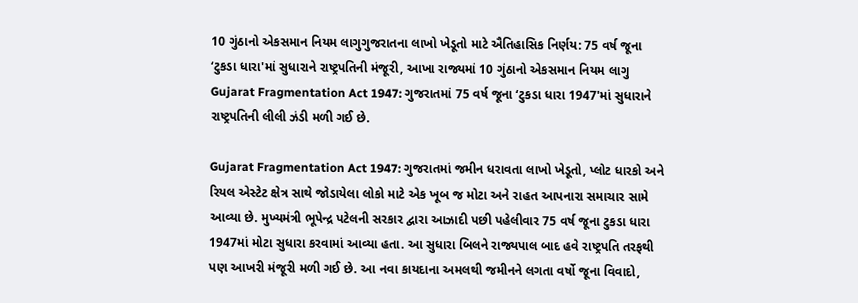10 ગુંઠાનો એકસમાન નિયમ લાગુગુજરાતના લાખો ખેડૂતો માટે ઐતિહાસિક નિર્ણય: 75 વર્ષ જૂના ‘ટુકડા ધારા'માં સુધારાને રાષ્ટ્રપતિની મંજૂરી, આખા રાજ્યમાં 10 ગુંઠાનો એકસમાન નિયમ લાગુ
Gujarat Fragmentation Act 1947: ગુજરાતમાં 75 વર્ષ જૂના ‘ટુકડા ધારા 1947'માં સુધારાને રાષ્ટ્રપતિની લીલી ઝંડી મળી ગઈ છે.

Gujarat Fragmentation Act 1947: ગુજરાતમાં જમીન ધરાવતા લાખો ખેડૂતો, પ્લોટ ધારકો અને રિયલ એસ્ટેટ ક્ષેત્ર સાથે જોડાયેલા લોકો માટે એક ખૂબ જ મોટા અને રાહત આપનારા સમાચાર સામે આવ્યા છે. મુખ્યમંત્રી ભૂપેન્દ્ર પટેલની સરકાર દ્વારા આઝાદી પછી પહેલીવાર 75 વર્ષ જૂના ટુકડા ધારા 1947માં મોટા સુધારા કરવામાં આવ્યા હતા. આ સુધારા બિલને રાજ્યપાલ બાદ હવે રાષ્ટ્રપતિ તરફથી પણ આખરી મંજૂરી મળી ગઈ છે. આ નવા કાયદાના અમલથી જમીનને લગતા વર્ષો જૂના વિવાદો,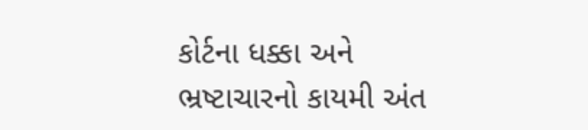કોર્ટના ધક્કા અને ભ્રષ્ટાચારનો કાયમી અંત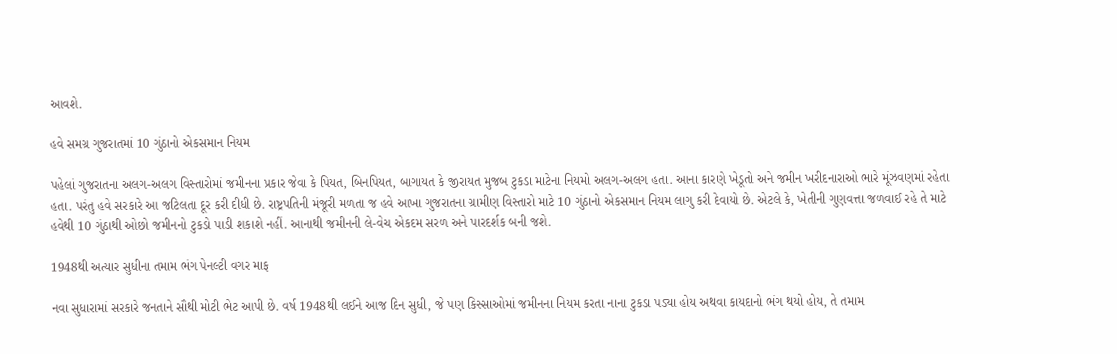આવશે.

હવે સમગ્ર ગુજરાતમાં 10 ગુંઠાનો એકસમાન નિયમ

પહેલાં ગુજરાતના અલગ-અલગ વિસ્તારોમાં જમીનના પ્રકાર જેવા કે પિયત, બિનપિયત, બાગાયત કે જીરાયત મુજબ ટુકડા માટેના નિયમો અલગ-અલગ હતા. આના કારણે ખેડૂતો અને જમીન ખરીદનારાઓ ભારે મૂંઝવણમાં રહેતા હતા. પરંતુ હવે સરકારે આ જટિલતા દૂર કરી દીધી છે. રાષ્ટ્રપતિની મંજૂરી મળતા જ હવે આખા ગુજરાતના ગ્રામીણ વિસ્તારો માટે 10 ગુંઠાનો એકસમાન નિયમ લાગુ કરી દેવાયો છે. એટલે કે, ખેતીની ગુણવત્તા જળવાઈ રહે તે માટે હવેથી 10 ગુંઠાથી ઓછો જમીનનો ટુકડો પાડી શકાશે નહીં. આનાથી જમીનની લે-વેચ એકદમ સરળ અને પારદર્શક બની જશે.

1948થી અત્યાર સુધીના તમામ ભંગ પેનલ્ટી વગર માફ

નવા સુધારામાં સરકારે જનતાને સૌથી મોટી ભેટ આપી છે. વર્ષ 1948થી લઈને આજ દિન સુધી, જે પણ કિસ્સાઓમાં જમીનના નિયમ કરતા નાના ટુકડા પડ્યા હોય અથવા કાયદાનો ભંગ થયો હોય, તે તમામ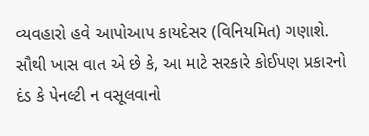વ્યવહારો હવે આપોઆપ કાયદેસર (વિનિયમિત) ગણાશે. સૌથી ખાસ વાત એ છે કે, આ માટે સરકારે કોઈપણ પ્રકારનો દંડ કે પેનલ્ટી ન વસૂલવાનો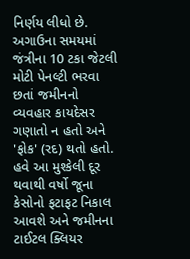નિર્ણય લીધો છે. અગાઉના સમયમાં જંત્રીના 10 ટકા જેટલી મોટી પેનલ્ટી ભરવા છતાં જમીનનો વ્યવહાર કાયદેસર ગણાતો ન હતો અને 'ફોક' (રદ) થતો હતો. હવે આ મુશ્કેલી દૂર થવાથી વર્ષો જૂના કેસોનો ફટાફટ નિકાલ આવશે અને જમીનના ટાઈટલ ક્લિયર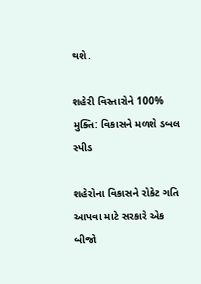થશે.

શહેરી વિસ્તારોને 100% મુક્તિ: વિકાસને મળશે ડબલ સ્પીડ

શહેરોના વિકાસને રોકેટ ગતિ આપવા માટે સરકારે એક બીજો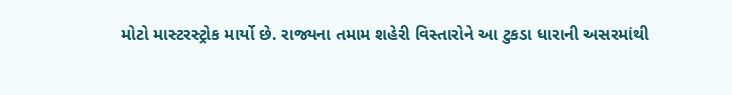મોટો માસ્ટરસ્ટ્રોક માર્યો છે. રાજ્યના તમામ શહેરી વિસ્તારોને આ ટુકડા ધારાની અસરમાંથી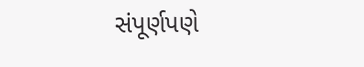સંપૂર્ણપણે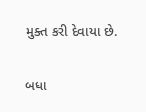મુક્ત કરી દેવાયા છે.

બધા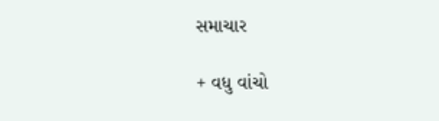સમાચાર

+ વધુ વાંચો